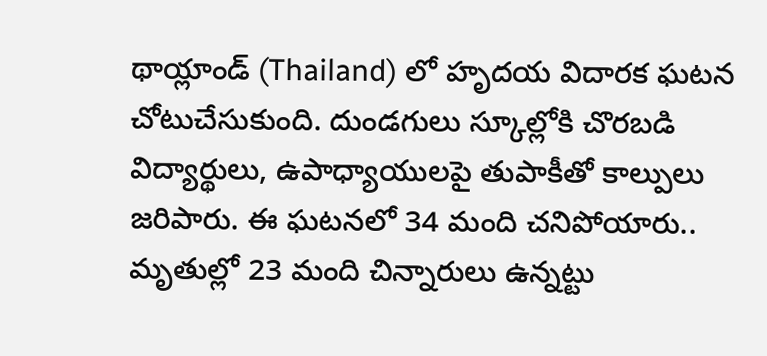థాయ్లాండ్ (Thailand) లో హృదయ విదారక ఘటన చోటుచేసుకుంది. దుండగులు స్కూల్లోకి చొరబడి విద్యార్థులు, ఉపాధ్యాయులపై తుపాకీతో కాల్పులు జరిపారు. ఈ ఘటనలో 34 మంది చనిపోయారు..
మృతుల్లో 23 మంది చిన్నారులు ఉన్నట్టు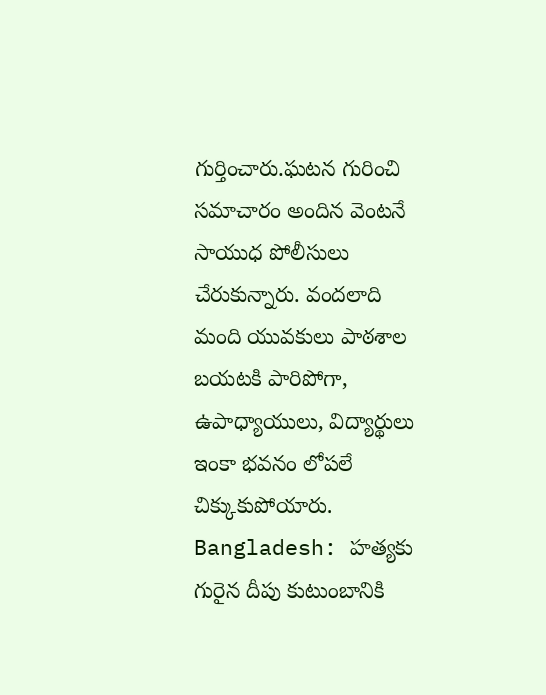గుర్తించారు.ఘటన గురించి సమాచారం అందిన వెంటనే సాయుధ పోలీసులు చేరుకున్నారు. వందలాది మంది యువకులు పాఠశాల బయటకి పారిపోగా, ఉపాధ్యాయులు, విద్యార్థులు ఇంకా భవనం లోపలే చిక్కుకుపోయారు.
Bangladesh: హత్యకు గురైన దీపు కుటుంబానికి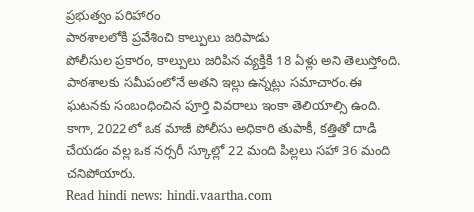ప్రభుత్వం పరిహారం
పాఠశాలలోకి ప్రవేశించి కాల్పులు జరిపాడు
పోలీసుల ప్రకారం, కాల్పులు జరిపిన వ్యక్తికి 18 ఏళ్లు అని తెలుస్తోంది. పాఠశాలకు సమీపంలోనే అతని ఇల్లు ఉన్నట్లు సమాచారం.ఈ ఘటనకు సంబంధించిన పూర్తి వివరాలు ఇంకా తెలియాల్సి ఉంది. కాగా, 2022లో ఒక మాజీ పోలీసు అధికారి తుపాకీ, కత్తితో దాడి చేయడం వల్ల ఒక నర్సరీ స్కూల్లో 22 మంది పిల్లలు సహా 36 మంది చనిపోయారు.
Read hindi news: hindi.vaartha.com